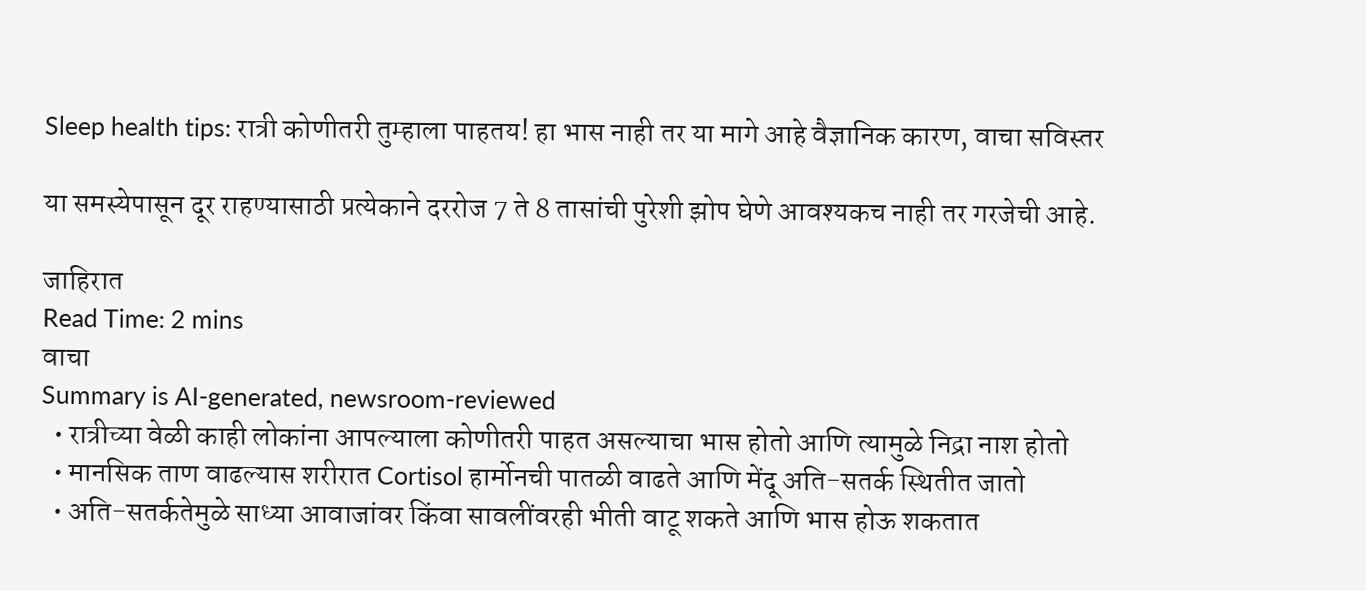Sleep health tips: रात्री कोणीतरी तुम्हाला पाहतय! हा भास नाही तर या मागे आहे वैज्ञानिक कारण, वाचा सविस्तर

या समस्येपासून दूर राहण्यासाठी प्रत्येकाने दररोज 7 ते 8 तासांची पुरेशी झोप घेणे आवश्यकच नाही तर गरजेची आहे.

जाहिरात
Read Time: 2 mins
वाचा
Summary is AI-generated, newsroom-reviewed
  • रात्रीच्या वेळी काही लोकांना आपल्याला कोणीतरी पाहत असल्याचा भास होतो आणि त्यामुळे निद्रा नाश होतो
  • मानसिक ताण वाढल्यास शरीरात Cortisol हार्मोनची पातळी वाढते आणि मेंदू अति-सतर्क स्थितीत जातो
  • अति-सतर्कतेमुळे साध्या आवाजांवर किंवा सावलींवरही भीती वाटू शकते आणि भास होऊ शकतात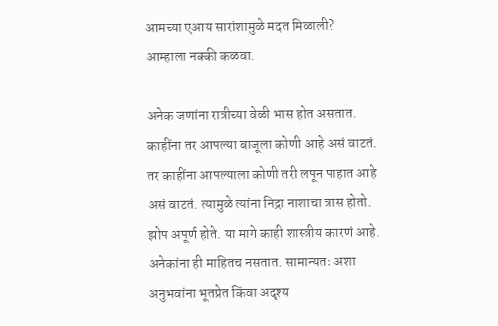आमच्या एआय सारांशामुळे मदत मिळाली?
आम्हाला नक्की कळवा.

अनेक जणांना रात्रीच्या वेळी भास होत असतात. काहींना तर आपल्या बाजूला कोणी आहे असं वाटतं. तर काहींना आपल्याला कोणी तरी लपून पाहात आहे असं वाटतं. त्यामुळे त्यांना निद्रा नाशाचा त्रास होतो. झोप अपूर्ण होते. या मागे काही शास्त्रीय कारणं आहे. अनेकांना ही माहितच नसतात. सामान्यतः अशा अनुभवांना भूतप्रेत किंवा अदृश्य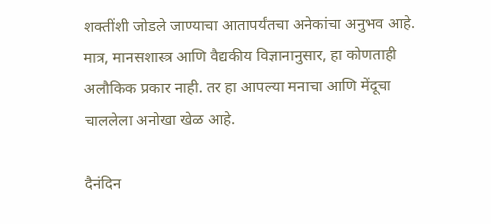शक्तींशी जोडले जाण्याचा आतापर्यंतचा अनेकांचा अनुभव आहे. मात्र, मानसशास्त्र आणि वैद्यकीय विज्ञानानुसार, हा कोणताही अलौकिक प्रकार नाही. तर हा आपल्या मनाचा आणि मेंदूचा चाललेला अनोखा खेळ आहे.

दैनंदिन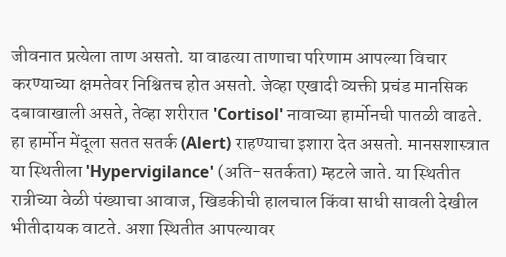जीवनात प्रत्येला ताण असतो. या वाढत्या ताणाचा परिणाम आपल्या विचार करण्याच्या क्षमतेवर निश्चितच होत असतो. जेव्हा एखादी व्यक्ती प्रचंड मानसिक दबावाखाली असते, तेव्हा शरीरात 'Cortisol' नावाच्या हार्मोनची पातळी वाढते. हा हार्मोन मेंदूला सतत सतर्क (Alert) राहण्याचा इशारा देत असतो. मानसशास्त्रात या स्थितीला 'Hypervigilance' (अति-सतर्कता) म्हटले जाते. या स्थितीत रात्रीच्या वेळी पंख्याचा आवाज, खिडकीची हालचाल किंवा साधी सावली देखील भीतीदायक वाटते. अशा स्थितीत आपल्यावर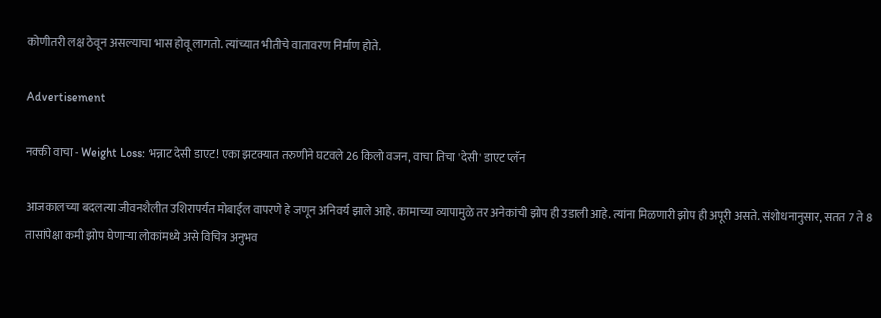कोणीतरी लक्ष ठेवून असल्याचा भास होवू लागतो. त्यांच्यात भीतीचे वातावरण निर्माण होते.

Advertisement

नक्की वाचा - Weight Loss: भन्नाट देसी डाएट! एका झटक्यात तरुणीने घटवले 26 किलो वजन, वाचा तिचा 'देसी' डाएट प्लॅन

आजकालच्या बदलत्या जीवनशैलीत उशिरापर्यंत मोबाईल वापरणे हे जणून अनिवर्य झाले आहे. कामाच्या व्यापामुळे तर अनेकांची झोप ही उडाली आहे. त्यांना मिळणारी झोप ही अपूरी असते. संशोधनानुसार, सतत 7 ते 8 तासांपेक्षा कमी झोप घेणाऱ्या लोकांमध्ये असे विचित्र अनुभव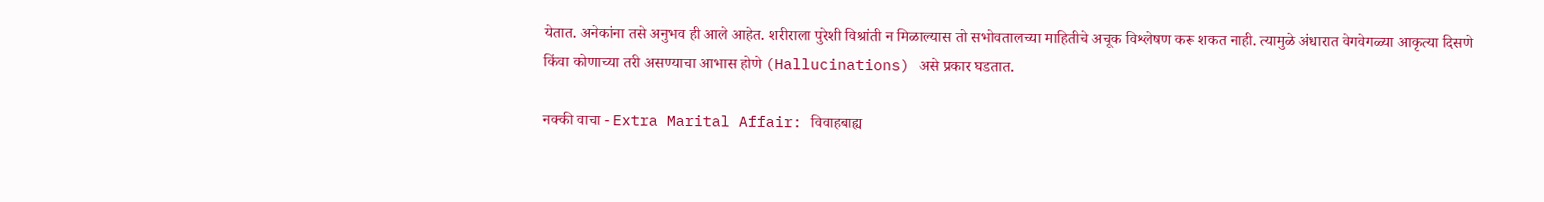येतात. अनेकांना तसे अनुभव ही आले आहेत. शरीराला पुरेशी विश्रांती न मिळाल्यास तो सभोवतालच्या माहितीचे अचूक विश्लेषण करू शकत नाही. त्यामुळे अंधारात वेगवेगळ्या आकृत्या दिसणे किंवा कोणाच्या तरी असण्याचा आभास होणे (Hallucinations) असे प्रकार घडतात.

नक्की वाचा - Extra Marital Affair: विवाहबाह्य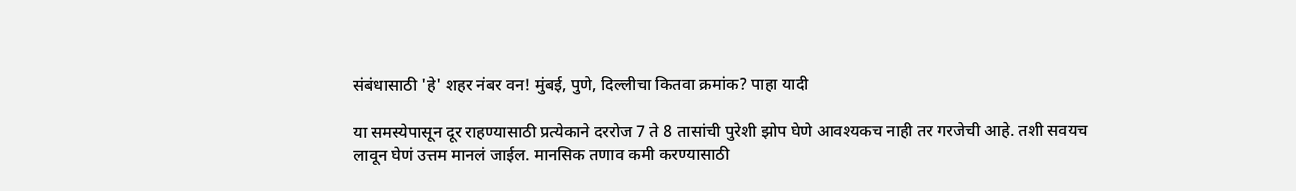संबंधासाठी 'हे' शहर नंबर वन! मुंबई, पुणे, दिल्लीचा कितवा क्रमांक? पाहा यादी

या समस्येपासून दूर राहण्यासाठी प्रत्येकाने दररोज 7 ते 8 तासांची पुरेशी झोप घेणे आवश्यकच नाही तर गरजेची आहे. तशी सवयच लावून घेणं उत्तम मानलं जाईल. मानसिक तणाव कमी करण्यासाठी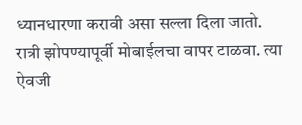ध्यानधारणा करावी असा सल्ला दिला जातो. रात्री झोपण्यापूर्वी मोबाईलचा वापर टाळवा. त्या ऐवजी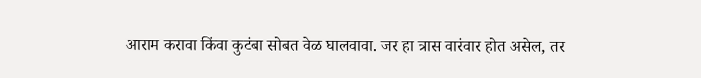आराम करावा किंवा कुटंबा सोबत वेळ घालवावा. जर हा त्रास वारंवार होत असेल, तर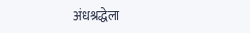अंधश्रद्धेला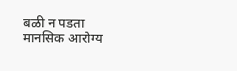बळी न पडता मानसिक आरोग्य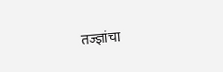तज्ज्ञांचा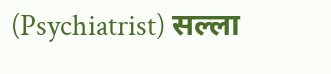(Psychiatrist) सल्ला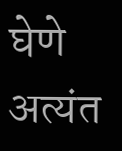घेणे अत्यंत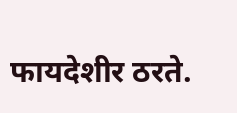फायदेशीर ठरते.